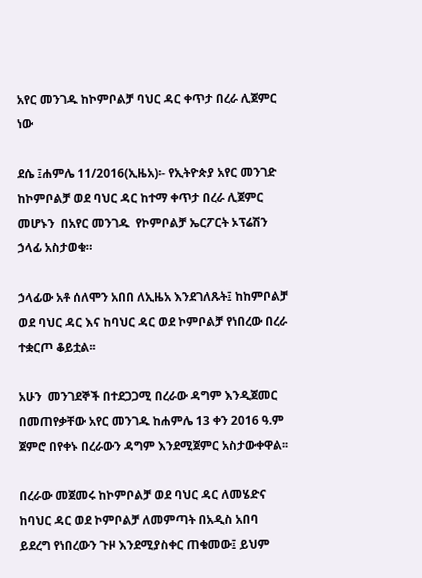አየር መንገዱ ከኮምቦልቻ ባህር ዳር ቀጥታ በረራ ሊጀምር ነው

ደሴ ፤ሐምሌ 11/2016(ኢዜአ)፡- የኢትዮጵያ አየር መንገድ ከኮምቦልቻ ወደ ባህር ዳር ከተማ ቀጥታ በረራ ሊጀምር መሆኑን  በአየር መንገዱ  የኮምቦልቻ ኤርፖርት ኦፕሬሽን ኃላፊ አስታወቁ።

ኃላፊው አቶ ሰለሞን አበበ ለኢዜአ እንደገለጹት፤ ከከምቦልቻ ወደ ባህር ዳር እና ከባህር ዳር ወደ ኮምቦልቻ የነበረው በረራ ተቋርጦ ቆይቷል፡፡

አሁን  መንገደኞች በተደጋጋሚ በረራው ዳግም እንዲጀመር በመጠየቃቸው አየር መንገዱ ከሐምሌ 13 ቀን 2016 ዓ.ም ጀምሮ በየቀኑ በረራውን ዳግም እንደሚጀምር አስታውቀዋል፡፡

በረራው መጀመሩ ከኮምቦልቻ ወደ ባህር ዳር ለመሄድና  ከባህር ዳር ወደ ኮምቦልቻ ለመምጣት በአዲስ አበባ ይደረግ የነበረውን ጉዞ እንደሚያስቀር ጠቁመው፤ ይህም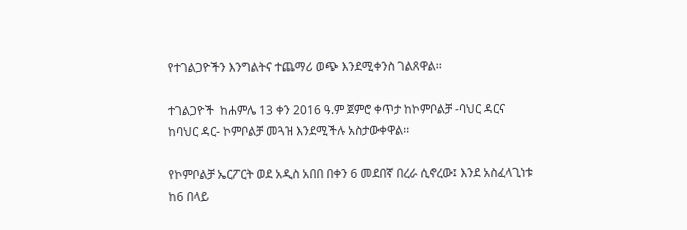የተገልጋዮችን እንግልትና ተጨማሪ ወጭ እንደሚቀንስ ገልጸዋል፡፡

ተገልጋዮች  ከሐምሌ 13 ቀን 2016 ዓ.ም ጀምሮ ቀጥታ ከኮምቦልቻ -ባህር ዳርና ከባህር ዳር- ኮምቦልቻ መጓዝ እንደሚችሉ አስታውቀዋል፡፡

የኮምቦልቻ ኤርፖርት ወደ አዲስ አበበ በቀን 6 መደበኛ በረራ ሲኖረው፤ እንደ አስፈላጊነቱ ከ6 በላይ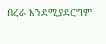በረራ እንደሚያደርግም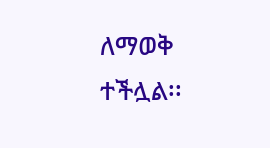ለማወቅ ተችሏል፡፡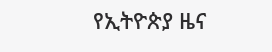የኢትዮጵያ ዜና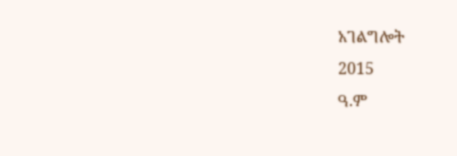አገልግሎት
2015
ዓ.ም